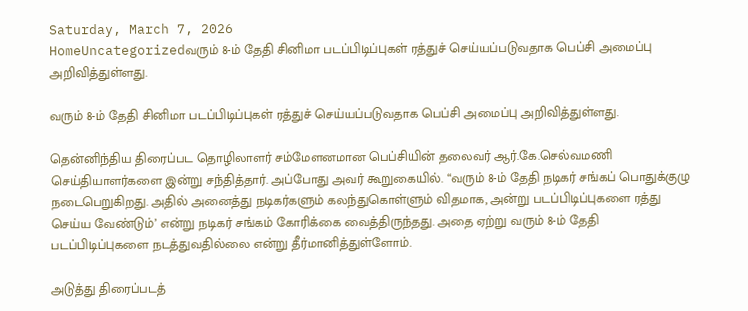Saturday, March 7, 2026
HomeUncategorizedவரும் 8-ம் தேதி சினிமா படப்பிடிப்புகள் ரத்துச் செய்யப்படுவதாக பெப்சி அமைப்பு அறிவித்துள்ளது.

வரும் 8-ம் தேதி சினிமா படப்பிடிப்புகள் ரத்துச் செய்யப்படுவதாக பெப்சி அமைப்பு அறிவித்துள்ளது.

தென்னிந்திய திரைப்பட தொழிலாளர் சம்மேளனமான பெப்சியின் தலைவர் ஆர்.கே.செல்வமணி செய்தியாளர்களை இன்று சந்தித்தார். அப்போது அவர் கூறுகையில். “வரும் 8-ம் தேதி நடிகர் சங்கப் பொதுக்குழு நடைபெறுகிறது. அதில் அனைத்து நடிகர்களும் கலந்துகொள்ளும் விதமாக, அன்று படப்பிடிப்புகளை ரத்து செய்ய வேண்டும்’ என்று நடிகர் சங்கம் கோரிக்கை வைத்திருந்தது. அதை ஏற்று வரும் 8-ம் தேதி படப்பிடிப்புகளை நடத்துவதில்லை என்று தீர்மானித்துள்ளோம்.

அடுத்து திரைப்படத்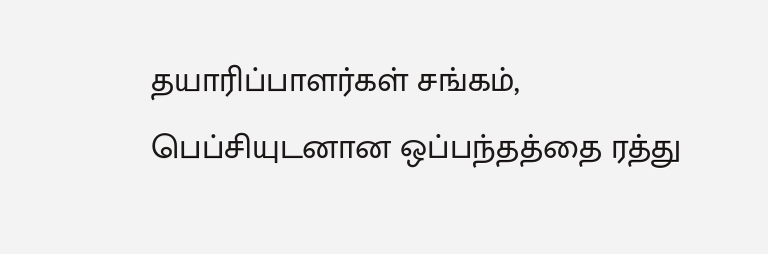தயாரிப்பாளர்கள் சங்கம், பெப்சியுடனான ஒப்பந்தத்தை ரத்து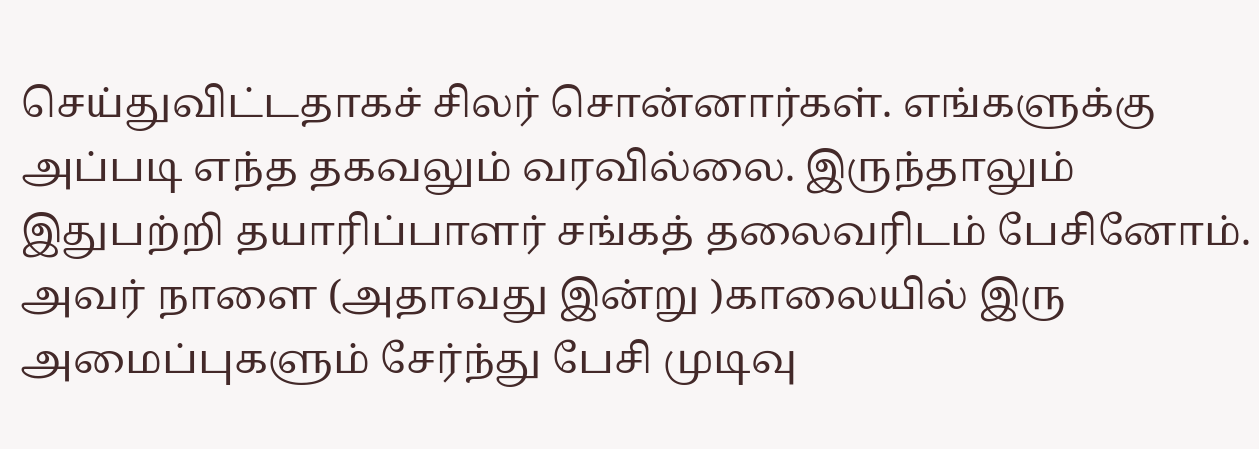செய்துவிட்டதாகச் சிலர் சொன்னார்கள். எங்களுக்கு அப்படி எந்த தகவலும் வரவில்லை. இருந்தாலும் இதுபற்றி தயாரிப்பாளர் சங்கத் தலைவரிடம் பேசினோம். அவர் நாளை (அதாவது இன்று )காலையில் இரு அமைப்புகளும் சேர்ந்து பேசி முடிவு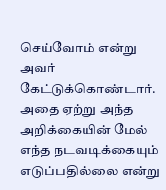செய்வோம் என்று அவர் கேட்டுக்கொண்டார். அதை ஏற்று அந்த அறிக்கையின் மேல் எந்த நடவடிக்கையும் எடுப்பதில்லை என்று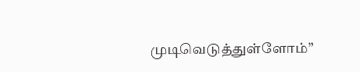முடிவெடுத்துள்ளோம்”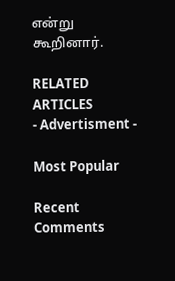என்று கூறினார்.

RELATED ARTICLES
- Advertisment -

Most Popular

Recent Comments